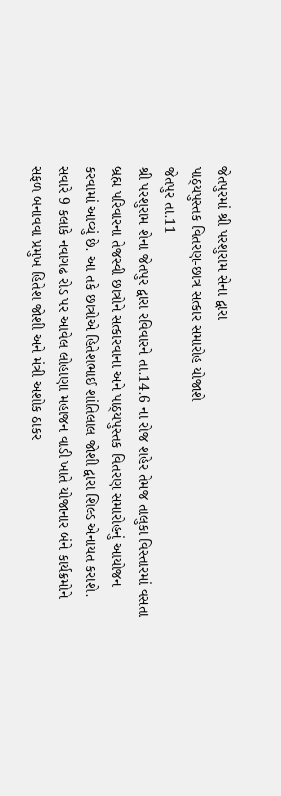જેતપુરમાં શ્રી પરશુરામ સેના દ્વારા
પાઠ્યપુસ્તક વિતરણ-છાત્ર સત્કાર સમારોહ યોજાશે
જેતપુર તા.11
શ્રી પરશુરામ શેના જેતપુર દ્વારા રવિવારને તા.14.6 ના રોજ શહેર તેમજ તાલુકા વિસ્તારમાં વસતા બ્રહ્મ પરિવારના તેજસ્વી છાત્રોને સત્કારવાના અને પાઠ્યપુસ્તક વિતરણ સમારોહનું આયોજન કરવામાં આવ્યું છે. આ તકે છાત્રોએ હિતેશભાઈ શાંતિલાલ જોશી દ્વારા શિલ્ડ એનાયત કરાશે.
સવારે 9 કલાકે નવાગઢ રોડ પર આવેલ લોહાણા મહાજન વાડી ખાતે યોજાનાર બંને કાર્યક્રમોને સફળ બનાવવા પ્રમુખ હિતેશ જોશી અને મંત્રી અશોક ઠાકર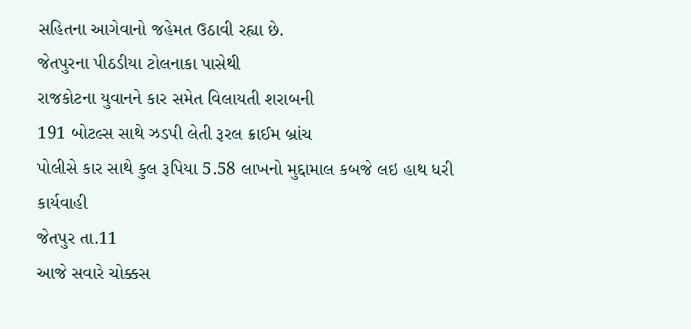સહિતના આગેવાનો જહેમત ઉઠાવી રહ્યા છે.
જેતપુરના પીઠડીયા ટોલનાકા પાસેથી
રાજકોટના યુવાનને કાર સમેત વિલાયતી શરાબની
191 બોટલ્સ સાથે ઝડપી લેતી રૂરલ ક્રાઈમ બ્રાંચ
પોલીસે કાર સાથે કુલ રૂપિયા 5.58 લાખનો મુદ્દામાલ કબજે લઇ હાથ ધરી કાર્યવાહી
જેતપુર તા.11
આજે સવારે ચોક્કસ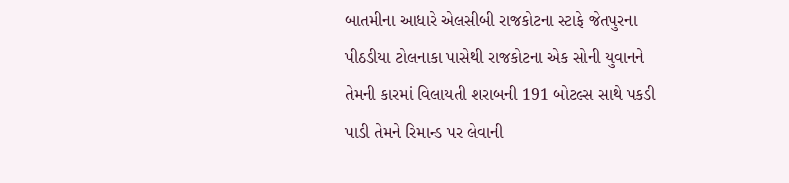બાતમીના આધારે એલસીબી રાજકોટના સ્ટાફે જેતપુરના પીઠડીયા ટોલનાકા પાસેથી રાજકોટના એક સોની યુવાનને તેમની કારમાં વિલાયતી શરાબની 191 બોટલ્સ સાથે પકડી પાડી તેમને રિમાન્ડ પર લેવાની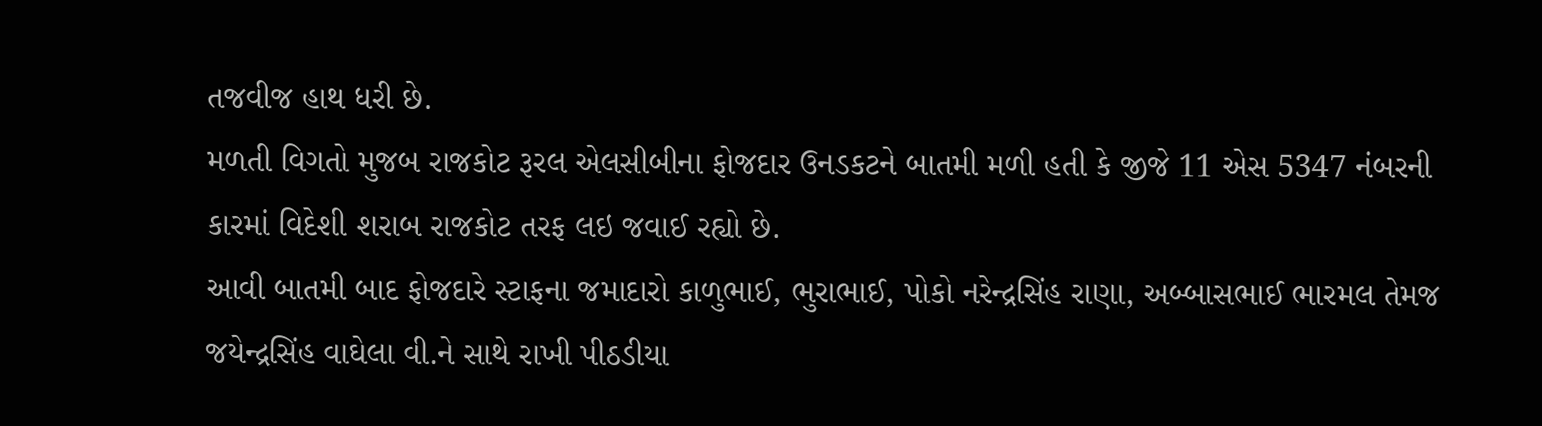તજવીજ હાથ ધરી છે.
મળતી વિગતો મુજબ રાજકોટ રૂરલ એલસીબીના ફોજદાર ઉનડકટને બાતમી મળી હતી કે જીજે 11 એસ 5347 નંબરની કારમાં વિદેશી શરાબ રાજકોટ તરફ લઇ જવાઈ રહ્યો છે.
આવી બાતમી બાદ ફોજદારે સ્ટાફના જમાદારો કાળુભાઈ, ભુરાભાઈ, પોકો નરેન્દ્રસિંહ રાણા, અબ્બાસભાઈ ભારમલ તેમજ જયેન્દ્રસિંહ વાઘેલા વી.ને સાથે રાખી પીઠડીયા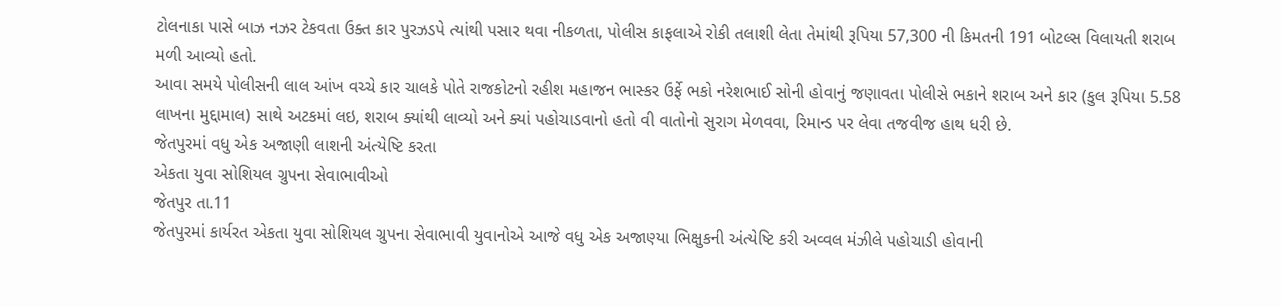ટોલનાકા પાસે બાઝ નઝર ટેકવતા ઉક્ત કાર પુરઝડપે ત્યાંથી પસાર થવા નીકળતા, પોલીસ કાફલાએ રોકી તલાશી લેતા તેમાંથી રૂપિયા 57,300 ની કિમતની 191 બોટલ્સ વિલાયતી શરાબ મળી આવ્યો હતો.
આવા સમયે પોલીસની લાલ આંખ વચ્ચે કાર ચાલકે પોતે રાજકોટનો રહીશ મહાજન ભાસ્કર ઉર્ફે ભકો નરેશભાઈ સોની હોવાનું જણાવતા પોલીસે ભકાને શરાબ અને કાર (કુલ રૂપિયા 5.58 લાખના મુદ્દામાલ) સાથે અટકમાં લઇ, શરાબ ક્યાંથી લાવ્યો અને ક્યાં પહોચાડવાનો હતો વી વાતોનો સુરાગ મેળવવા, રિમાન્ડ પર લેવા તજવીજ હાથ ધરી છે.
જેતપુરમાં વધુ એક અજાણી લાશની અંત્યેષ્ટિ કરતા
એકતા યુવા સોશિયલ ગ્રુપના સેવાભાવીઓ
જેતપુર તા.11
જેતપુરમાં કાર્યરત એકતા યુવા સોશિયલ ગ્રુપના સેવાભાવી યુવાનોએ આજે વધુ એક અજાણ્યા ભિક્ષુકની અંત્યેષ્ટિ કરી અવ્વલ મંઝીલે પહોચાડી હોવાની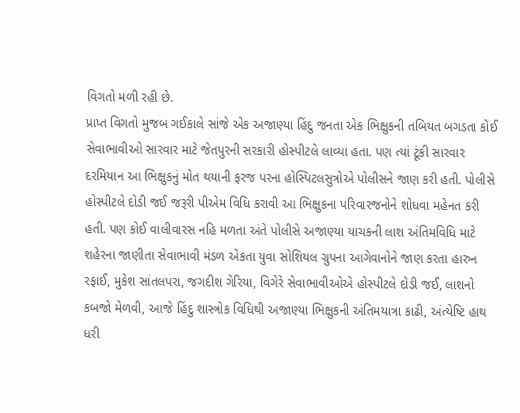વિગતો મળી રહી છે.
પ્રાપ્ત વિગતો મુજબ ગઈકાલે સાંજે એક અજાણ્યા હિંદુ જનતા એક ભિક્ષુકની તબિયત બગડતા કોઈ સેવાભાવીઓ સારવાર માટે જેતપુરની સરકારી હોસ્પીટલે લાવ્યા હતા. પણ ત્યાં ટૂંકી સારવાર દરમિયાન આ ભિક્ષુકનું મોત થયાની ફરજ પરના હોસ્પિટલસુત્રોએ પોલીસને જાણ કરી હતી. પોલીસે હોસ્પીટલે દોડી જઈ જરૂરી પીએમ વિધિ કરાવી આ ભિક્ષુકના પરિવારજનોને શોધવા મહેનત કરી હતી. પણ કોઈ વાલીવારસ નહિ મળતા અંતે પોલીસે અજાણ્યા યાચકની લાશ અંતિમવિધિ માટે શહેરના જાણીતા સેવાભાવી મંડળ એકતા યુવા સોશિયલ ગ્રુપના આગેવાનોને જાણ કરતા હારુન રફાઈ, મુકેશ સાંતલપરા, જગદીશ ગેરિયા, વિગેરે સેવાભાવીઓએ હોસ્પીટલે દોડી જઈ, લાશનો કબજો મેળવી, આજે હિંદુ શાસ્ત્રોક વિધિથી અજાણ્યા ભિક્ષુકની અંતિમયાત્રા કાઢી, અંત્યેષ્ટિ હાથ ધરી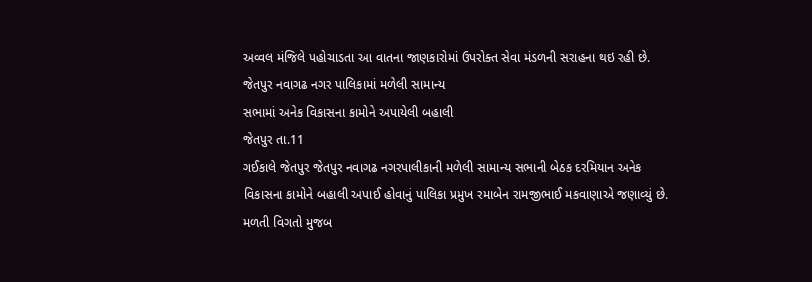અવ્વલ મંજિલે પહોચાડતા આ વાતના જાણકારોમાં ઉપરોક્ત સેવા મંડળની સરાહના થઇ રહી છે.
જેતપુર નવાગઢ નગર પાલિકામાં મળેલી સામાન્ય
સભામાં અનેક વિકાસના કામોને અપાયેલી બહાલી
જેતપુર તા.11
ગઈકાલે જેતપુર જેતપુર નવાગઢ નગરપાલીકાની મળેલી સામાન્ય સભાની બેઠક દરમિયાન અનેક વિકાસના કામોને બહાલી અપાઈ હોવાનું પાલિકા પ્રમુખ રમાબેન રામજીભાઈ મકવાણાએ જણાવ્યું છે.
મળતી વિગતો મુજબ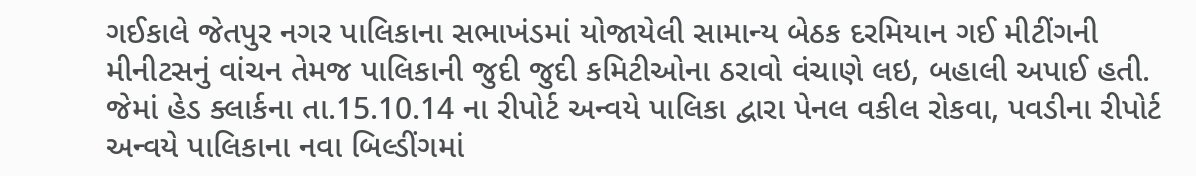ગઈકાલે જેતપુર નગર પાલિકાના સભાખંડમાં યોજાયેલી સામાન્ય બેઠક દરમિયાન ગઈ મીટીંગની મીનીટસનું વાંચન તેમજ પાલિકાની જુદી જુદી કમિટીઓના ઠરાવો વંચાણે લઇ, બહાલી અપાઈ હતી.
જેમાં હેડ ક્લાર્કના તા.15.10.14 ના રીપોર્ટ અન્વયે પાલિકા દ્વારા પેનલ વકીલ રોકવા, પવડીના રીપોર્ટ અન્વયે પાલિકાના નવા બિલ્ડીંગમાં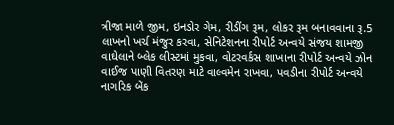ત્રીજા માળે જીમ, ઇનડોર ગેમ, રીડીંગ રૂમ, લોકર રૂમ બનાવવાના રૂ.5 લાખનો ખર્ચ મંજુર કરવા, સેનિટેશનના રીપોર્ટ અન્વયે સંજય શામજી વાઘેલાને બ્લેક લીસ્ટમાં મુકવા, વોટરવર્કસ શાખાના રીપોર્ટ અન્વયે ઝોન વાઈજ પાણી વિતરણ માટે વાલ્વમેન રાખવા, પવડીના રીપોર્ટ અન્વયે નાગરિક બેંક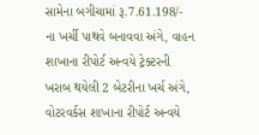સામેના બગીચામાં રૂ.7.61.198/- ના ખર્ચી પાથવે બનાવવા અંગે, વાહન શાખાના રીપોર્ટ અન્વયે ટ્રેક્ટરની ખરાબ થયેલી 2 બેટરીના ખર્ચ અંગે, વોટરવર્કસ શાખાના રીપોર્ટ અન્વયે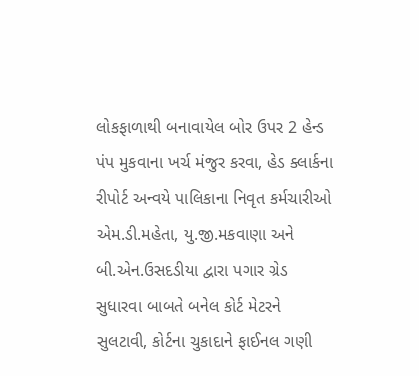લોકફાળાથી બનાવાયેલ બોર ઉપર 2 હેન્ડ પંપ મુકવાના ખર્ચ મંજુર કરવા, હેડ ક્લાર્કના રીપોર્ટ અન્વયે પાલિકાના નિવૃત કર્મચારીઓ એમ.ડી.મહેતા, યુ.જી.મકવાણા અને બી.એન.ઉસદડીયા દ્વારા પગાર ગ્રેડ સુધારવા બાબતે બનેલ કોર્ટ મેટરને સુલટાવી, કોર્ટના ચુકાદાને ફાઈનલ ગણી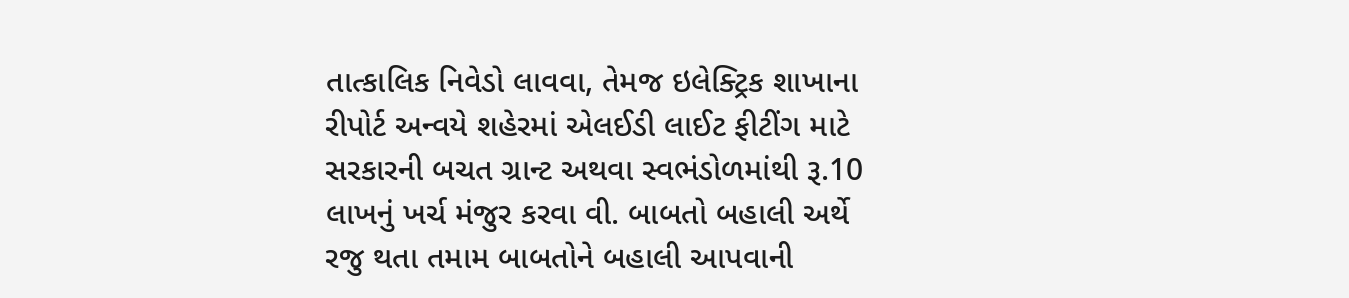તાત્કાલિક નિવેડો લાવવા, તેમજ ઇલેક્ટ્રિક શાખાના રીપોર્ટ અન્વયે શહેરમાં એલઈડી લાઈટ ફીટીંગ માટે સરકારની બચત ગ્રાન્ટ અથવા સ્વભંડોળમાંથી રૂ.10 લાખનું ખર્ચ મંજુર કરવા વી. બાબતો બહાલી અર્થે રજુ થતા તમામ બાબતોને બહાલી આપવાની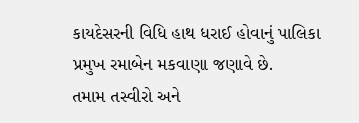કાયદેસરની વિધિ હાથ ધરાઈ હોવાનું પાલિકા પ્રમુખ રમાબેન મકવાણા જણાવે છે.
તમામ તસ્વીરો અને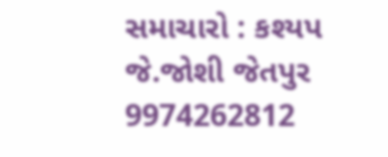સમાચારો : કશ્યપ જે.જોશી જેતપુર 9974262812